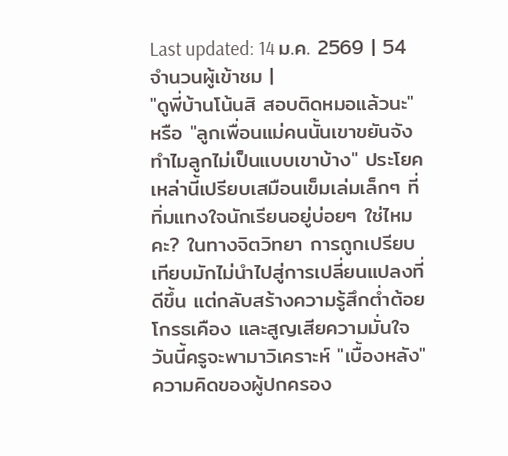Last updated: 14 ม.ค. 2569 | 54 จำนวนผู้เข้าชม |
"ดูพี่บ้านโน้นสิ สอบติดหมอแล้วนะ" หรือ "ลูกเพื่อนแม่คนนั้นเขาขยันจัง ทำไมลูกไม่เป็นแบบเขาบ้าง" ประโยคเหล่านี้เปรียบเสมือนเข็มเล่มเล็กๆ ที่ทิ่มแทงใจนักเรียนอยู่บ่อยๆ ใช่ไหมคะ? ในทางจิตวิทยา การถูกเปรียบเทียบมักไม่นำไปสู่การเปลี่ยนแปลงที่ดีขึ้น แต่กลับสร้างความรู้สึกต่ำต้อย โกรธเคือง และสูญเสียความมั่นใจ
วันนี้ครูจะพามาวิเคราะห์ "เบื้องหลัง" ความคิดของผู้ปกครอง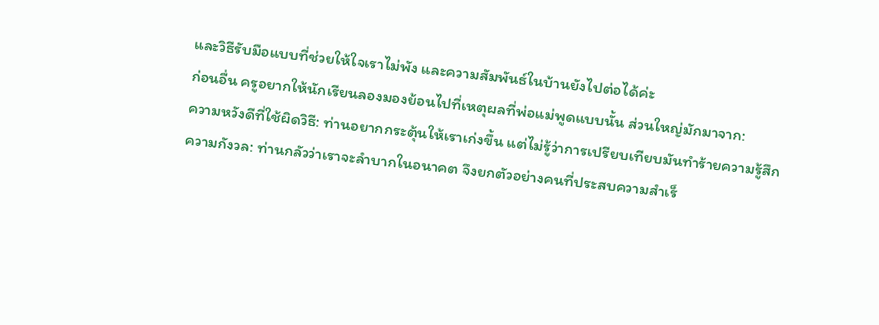และวิธีรับมือแบบที่ช่วยให้ใจเราไม่พัง และความสัมพันธ์ในบ้านยังไปต่อได้ค่ะ
ก่อนอื่น ครูอยากให้นักเรียนลองมองย้อนไปที่เหตุผลที่พ่อแม่พูดแบบนั้น ส่วนใหญ่มักมาจาก:
ความหวังดีที่ใช้ผิดวิธี: ท่านอยากกระตุ้นให้เราเก่งขึ้น แต่ไม่รู้ว่าการเปรียบเทียบมันทำร้ายความรู้สึก
ความกังวล: ท่านกลัวว่าเราจะลำบากในอนาคต จึงยกตัวอย่างคนที่ประสบความสำเร็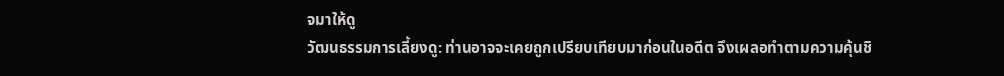จมาให้ดู
วัฒนธรรมการเลี้ยงดู: ท่านอาจจะเคยถูกเปรียบเทียบมาก่อนในอดีต จึงเผลอทำตามความคุ้นชิ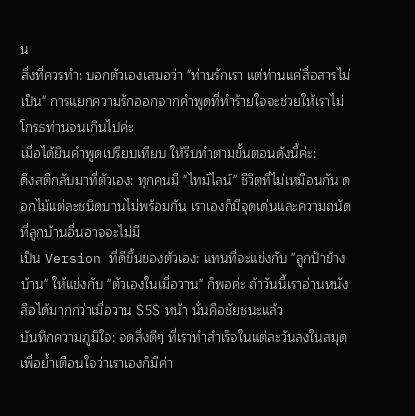น
สิ่งที่ควรทำ: บอกตัวเองเสมอว่า "ท่านรักเรา แต่ท่านแค่สื่อสารไม่เป็น" การแยกความรักออกจากคำพูดที่ทำร้ายใจจะช่วยให้เราไม่โกรธท่านจนเกินไปค่ะ
เมื่อได้ยินคำพูดเปรียบเทียบ ให้รีบทำตามขั้นตอนดังนี้ค่ะ:
ดึงสติกลับมาที่ตัวเอง: ทุกคนมี "ไทม์ไลน์" ชีวิตที่ไม่เหมือนกัน ดอกไม้แต่ละชนิดบานไม่พร้อมกัน เราเองก็มีจุดเด่นและความถนัดที่ลูกบ้านอื่นอาจจะไม่มี
เป็น Version ที่ดีขึ้นของตัวเอง: แทนที่จะแข่งกับ "ลูกป้าข้างบ้าน" ให้แข่งกับ "ตัวเองในเมื่อวาน" ก็พอค่ะ ถ้าวันนี้เราอ่านหนังสือได้มากกว่าเมื่อวาน $5$ หน้า นั่นคือชัยชนะแล้ว
บันทึกความภูมิใจ: จดสิ่งดีๆ ที่เราทำสำเร็จในแต่ละวันลงในสมุด เพื่อย้ำเตือนใจว่าเราเองก็มีค่า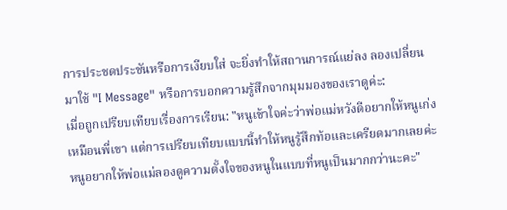การประชดประชันหรือการเงียบใส่ จะยิ่งทำให้สถานการณ์แย่ลง ลองเปลี่ยนมาใช้ "I Message" หรือการบอกความรู้สึกจากมุมมองของเราดูค่ะ:
เมื่อถูกเปรียบเทียบเรื่องการเรียน: "หนูเข้าใจค่ะว่าพ่อแม่หวังดีอยากให้หนูเก่งเหมือนพี่เขา แต่การเปรียบเทียบแบบนี้ทำให้หนูรู้สึกท้อและเครียดมากเลยค่ะ หนูอยากให้พ่อแม่ลองดูความตั้งใจของหนูในแบบที่หนูเป็นมากกว่านะคะ"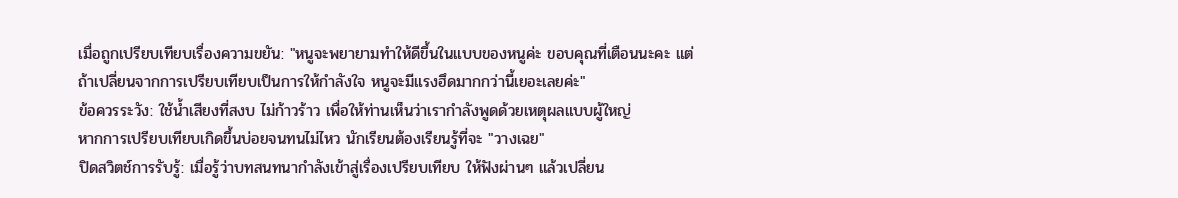เมื่อถูกเปรียบเทียบเรื่องความขยัน: "หนูจะพยายามทำให้ดีขึ้นในแบบของหนูค่ะ ขอบคุณที่เตือนนะคะ แต่ถ้าเปลี่ยนจากการเปรียบเทียบเป็นการให้กำลังใจ หนูจะมีแรงฮึดมากกว่านี้เยอะเลยค่ะ"
ข้อควรระวัง: ใช้น้ำเสียงที่สงบ ไม่ก้าวร้าว เพื่อให้ท่านเห็นว่าเรากำลังพูดด้วยเหตุผลแบบผู้ใหญ่
หากการเปรียบเทียบเกิดขึ้นบ่อยจนทนไม่ไหว นักเรียนต้องเรียนรู้ที่จะ "วางเฉย"
ปิดสวิตช์การรับรู้: เมื่อรู้ว่าบทสนทนากำลังเข้าสู่เรื่องเปรียบเทียบ ให้ฟังผ่านๆ แล้วเปลี่ยน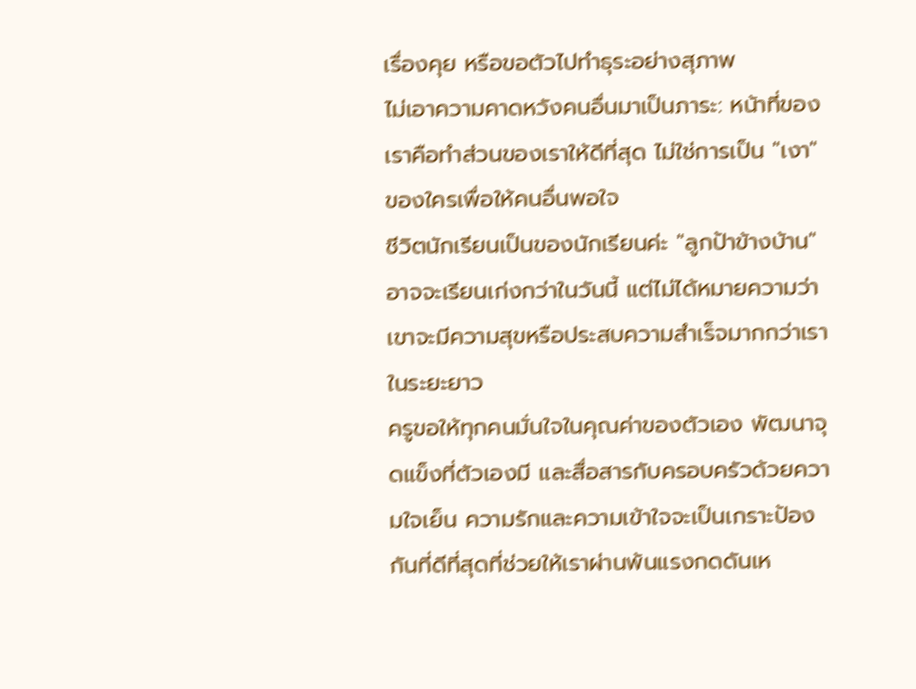เรื่องคุย หรือขอตัวไปทำธุระอย่างสุภาพ
ไม่เอาความคาดหวังคนอื่นมาเป็นภาระ: หน้าที่ของเราคือทำส่วนของเราให้ดีที่สุด ไม่ใช่การเป็น "เงา" ของใครเพื่อให้คนอื่นพอใจ
ชีวิตนักเรียนเป็นของนักเรียนค่ะ "ลูกป้าข้างบ้าน" อาจจะเรียนเก่งกว่าในวันนี้ แต่ไม่ได้หมายความว่าเขาจะมีความสุขหรือประสบความสำเร็จมากกว่าเราในระยะยาว
ครูขอให้ทุกคนมั่นใจในคุณค่าของตัวเอง พัฒนาจุดแข็งที่ตัวเองมี และสื่อสารกับครอบครัวด้วยความใจเย็น ความรักและความเข้าใจจะเป็นเกราะป้องกันที่ดีที่สุดที่ช่วยให้เราผ่านพ้นแรงกดดันเห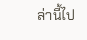ล่านี้ไป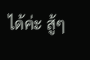ได้ค่ะ สู้ๆ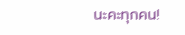นะคะทุกคน!